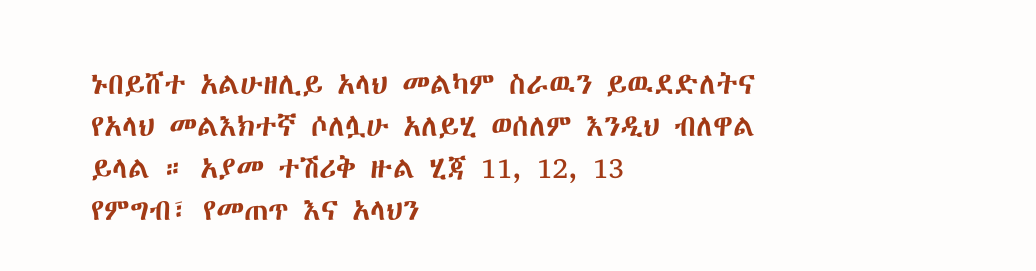ኑበይሸተ አልሁዘሊይ አላህ መልካም ስራዉን ይዉደድለትና የአላህ መልእክተኛ ሶለሏሁ አለይሂ ወሰለም እንዲህ ብለዋል ይላል ። አያመ ተሽሪቅ ዙል ሂጃ 11, 12, 13
የምግብ፣ የመጠጥ እና አላህን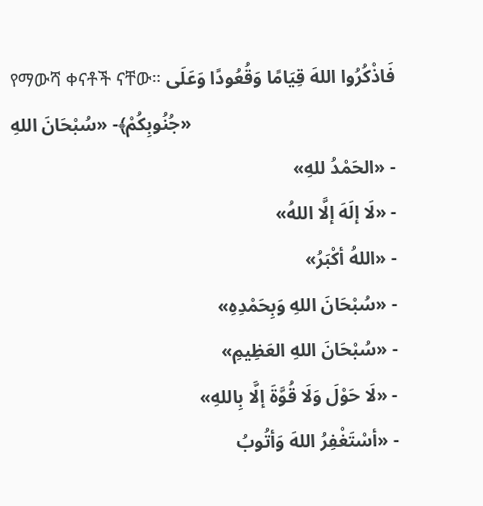የማውሻ ቀናቶች ናቸው። فَاذْكُرُوا اللهَ قِيَامًا وَقُعُودًا وَعَلَى جُنُوبِكُمْ﴾- «سُبْحَانَ اللهِ»
- «الحَمْدُ للهِ»
- «لَا إلَهَ إلَّا اللهُ»
- «اللهُ أكْبَرُ»
- «سُبْحَانَ اللهِ وَبِحَمْدِهِ»
- «سُبْحَانَ اللهِ العَظِيمِ»
- «لَا حَوْلَ وَلَا قُوَّةَ إلَّا بِاللهِ»
- «أسْتَغْفِرُ اللهَ وَأتُوبُ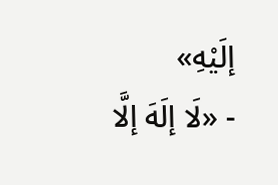إلَيْهِ»
- «لَا إلَهَ إلَّا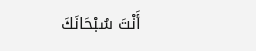أَنْتَ سُبْحَانَكَ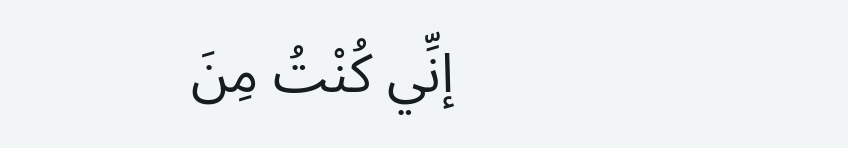إنِّي كُنْتُ مِنَ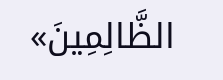الظَّالِمِينَ»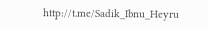http://t.me/Sadik_Ibnu_Heyru